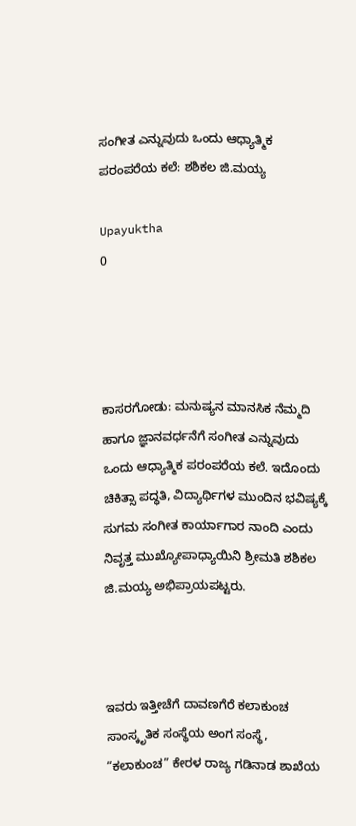ಸಂಗೀತ ಎನ್ನುವುದು ಒಂದು ಆಧ್ಯಾತ್ಮಿಕ ಪರಂಪರೆಯ ಕಲೆ: ಶಶಿಕಲ ಜಿ.ಮಯ್ಯ

Upayuktha
0




ಕಾಸರಗೋಡು: ಮನುಷ್ಯನ ಮಾನಸಿಕ ನೆಮ್ಮದಿ ಹಾಗೂ ಜ್ಞಾನವರ್ಧನೆಗೆ ಸಂಗೀತ ಎನ್ನುವುದು ಒಂದು ಆಧ್ಯಾತ್ಮಿಕ ಪರಂಪರೆಯ ಕಲೆ. ಇದೊಂದು ಚಿಕಿತ್ಸಾ ಪದ್ಧತಿ, ವಿದ್ಯಾರ್ಥಿಗಳ ಮುಂದಿನ ಭವಿಷ್ಯಕ್ಕೆ ಸುಗಮ ಸಂಗೀತ ಕಾರ್ಯಾಗಾರ ನಾಂದಿ ಎಂದು ನಿವೃತ್ತ ಮುಖ್ಯೋಪಾಧ್ಯಾಯಿನಿ ಶ್ರೀಮತಿ ಶಶಿಕಲ ಜಿ.ಮಯ್ಯ ಅಭಿಪ್ರಾಯಪಟ್ಟರು.



ಇವರು ಇತ್ತೀಚೆಗೆ ದಾವಣಗೆರೆ ಕಲಾಕುಂಚ ಸಾಂಸ್ಕೃತಿಕ ಸಂಸ್ಥೆಯ ಅಂಗ ಸಂಸ್ಥೆ, “ಕಲಾಕುಂಚ” ಕೇರಳ ರಾಜ್ಯ ಗಡಿನಾಡ ಶಾಖೆಯ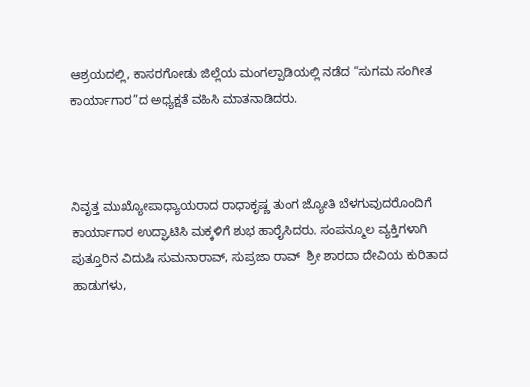ಆಶ್ರಯದಲ್ಲಿ, ಕಾಸರಗೋಡು ಜಿಲ್ಲೆಯ ಮಂಗಲ್ಪಾಡಿಯಲ್ಲಿ ನಡೆದ “ಸುಗಮ ಸಂಗೀತ ಕಾರ್ಯಾಗಾರ”ದ ಅಧ್ಯಕ್ಷತೆ ವಹಿಸಿ ಮಾತನಾಡಿದರು.



ನಿವೃತ್ತ ಮುಖ್ಯೋಪಾಧ್ಯಾಯರಾದ ರಾಧಾಕೃಷ್ಣ ತುಂಗ ಜ್ಯೋತಿ ಬೆಳಗುವುದರೊಂದಿಗೆ ಕಾರ್ಯಾಗಾರ ಉದ್ಘಾಟಿಸಿ ಮಕ್ಕಳಿಗೆ ಶುಭ ಹಾರೈಸಿದರು. ಸಂಪನ್ಮೂಲ ವ್ಯಕ್ತಿಗಳಾಗಿ ಪುತ್ತೂರಿನ ವಿದುಷಿ ಸುಮನಾರಾವ್, ಸುಪ್ರಜಾ ರಾವ್  ಶ್ರೀ ಶಾರದಾ ದೇವಿಯ ಕುರಿತಾದ ಹಾಡುಗಳು,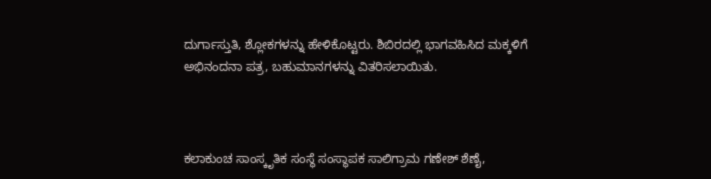ದುರ್ಗಾಸ್ತುತಿ, ಶ್ಲೋಕಗಳನ್ನು ಹೇಳಿಕೊಟ್ಟರು. ಶಿಬಿರದಲ್ಲಿ ಭಾಗವಹಿಸಿದ ಮಕ್ಕಳಿಗೆ ಅಭಿನಂದನಾ ಪತ್ರ, ಬಹುಮಾನಗಳನ್ನು ವಿತರಿಸಲಾಯಿತು.



ಕಲಾಕುಂಚ ಸಾಂಸ್ಕೃತಿಕ ಸಂಸ್ಥೆ ಸಂಸ್ಥಾಪಕ ಸಾಲಿಗ್ರಾಮ ಗಣೇಶ್ ಶೆಣೈ,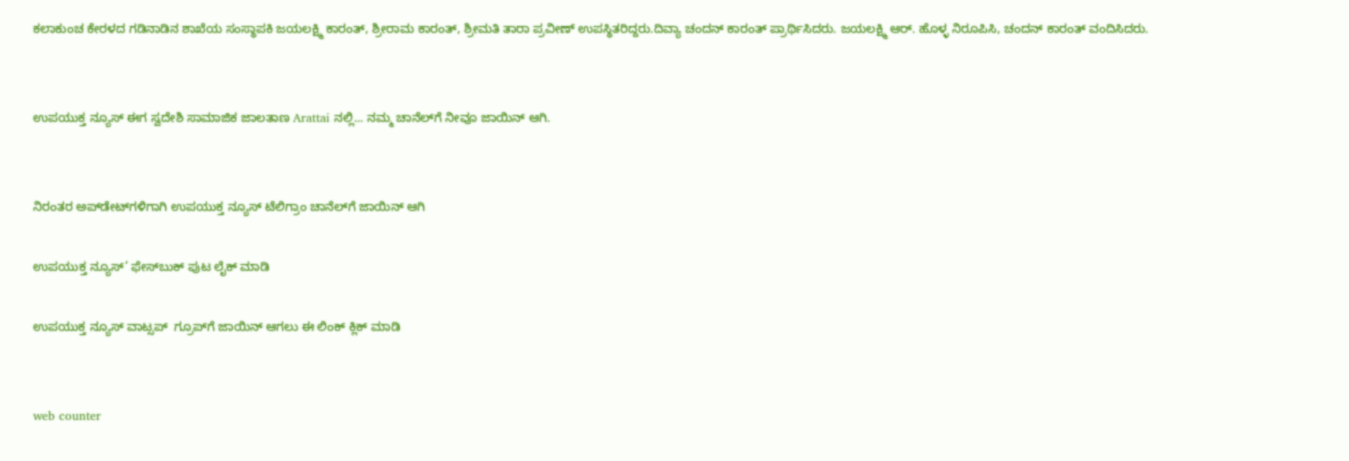ಕಲಾಕುಂಚ ಕೇರಳದ ಗಡಿನಾಡಿನ ಶಾಖೆಯ ಸಂಸ್ಥಾಪಕಿ ಜಯಲಕ್ಷ್ಮಿ ಕಾರಂತ್, ಶ್ರೀರಾಮ ಕಾರಂತ್, ಶ್ರೀಮತಿ ತಾರಾ ಪ್ರವೀಣ್ ಉಪಸ್ಥಿತರಿದ್ದರು.ದಿವ್ಯಾ ಚಂದನ್ ಕಾರಂತ್ ಪ್ರಾರ್ಥಿಸಿದರು. ಜಯಲಕ್ಷ್ಮಿ ಆರ್. ಹೊಳ್ಳ ನಿರೂಪಿಸಿ, ಚಂದನ್ ಕಾರಂತ್ ವಂದಿಸಿದರು.


ಉಪಯುಕ್ತ ನ್ಯೂಸ್ ಈಗ ಸ್ವದೇಶಿ ಸಾಮಾಜಿಕ ಜಾಲತಾಣ Arattai ನಲ್ಲಿ... ನಮ್ಮ ಚಾನೆಲ್‌ಗೆ ನೀವೂ ಜಾಯಿನ್ ಆಗಿ.


ನಿರಂತರ ಅಪ್‌ಡೇಟ್‌ಗಳಿಗಾಗಿ ಉಪಯುಕ್ತ ನ್ಯೂಸ್‌ ಟೆಲಿಗ್ರಾಂ ಚಾನೆಲ್‌ಗೆ ಜಾಯಿನ್‌ ಆಗಿ

ಉಪಯುಕ್ತ ನ್ಯೂಸ್‌’ ಫೇಸ್‌ಬುಕ್ ಪುಟ ಲೈಕ್ ಮಾಡಿ

ಉಪಯುಕ್ತ ನ್ಯೂಸ್‌ ವಾಟ್ಸಪ್‌  ಗ್ರೂಪ್‌ಗೆ ಜಾಯಿನ್ ಆಗಲು ಈ ಲಿಂಕ್ ಕ್ಲಿಕ್ ಮಾಡಿ


web counter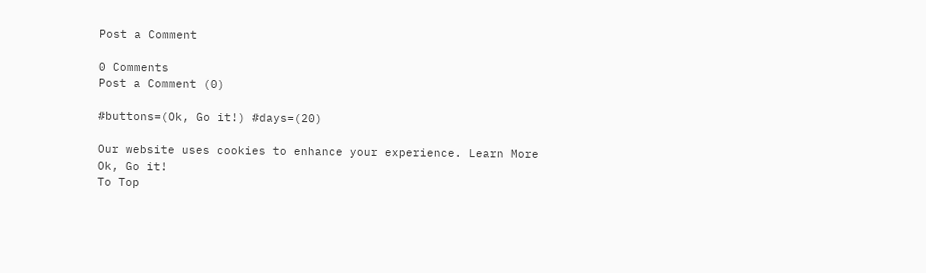Post a Comment

0 Comments
Post a Comment (0)

#buttons=(Ok, Go it!) #days=(20)

Our website uses cookies to enhance your experience. Learn More
Ok, Go it!
To Top